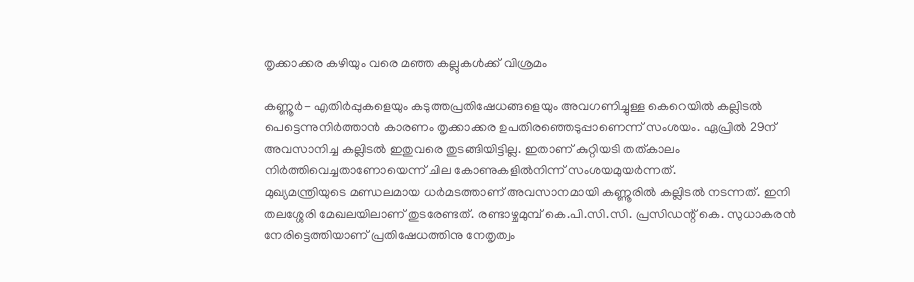തൃക്കാക്കര കഴിയും വരെ മഞ്ഞ കല്ലുകള്‍ക്ക് വിശ്രമം

കണ്ണൂര്‍- എതിര്‍പ്പുകളെയും കടുത്തപ്രതിഷേധങ്ങളെയും അവഗണിച്ചുള്ള കെറെയില്‍ കല്ലിടല്‍ പെട്ടെന്നുനിര്‍ത്താന്‍ കാരണം തൃക്കാക്കര ഉപതിരഞ്ഞെടുപ്പാണെന്ന് സംശയം. ഏപ്രില്‍ 29ന് അവസാനിച്ച കല്ലിടല്‍ ഇതുവരെ തുടങ്ങിയിട്ടില്ല. ഇതാണ് കുറ്റിയടി തത്കാലം നിര്‍ത്തിവെച്ചതാണോയെന്ന് ചില കോണുകളില്‍നിന്ന് സംശയമുയര്‍ന്നത്.
മുഖ്യമന്ത്രിയുടെ മണ്ഡലമായ ധര്‍മടത്താണ് അവസാനമായി കണ്ണൂരില്‍ കല്ലിടല്‍ നടന്നത്. ഇനി തലശ്ശേരി മേഖലയിലാണ് തുടരേണ്ടത്. രണ്ടാഴ്ചമുമ്പ് കെ.പി.സി.സി. പ്രസിഡന്റ് കെ. സുധാകരന്‍ നേരിട്ടെത്തിയാണ് പ്രതിഷേധത്തിനു നേതൃത്വം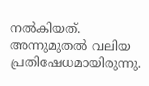നല്‍കിയത്. അന്നുമുതല്‍ വലിയ പ്രതിഷേധമായിരുന്നു.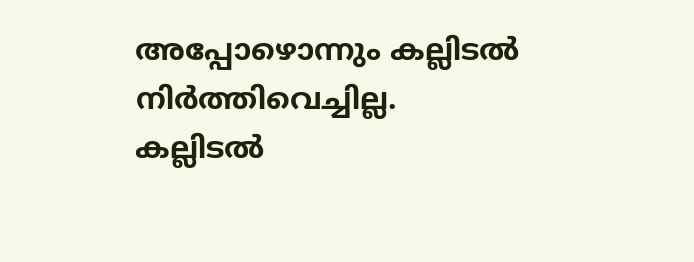അപ്പോഴൊന്നും കല്ലിടല്‍ നിര്‍ത്തിവെച്ചില്ല.
കല്ലിടല്‍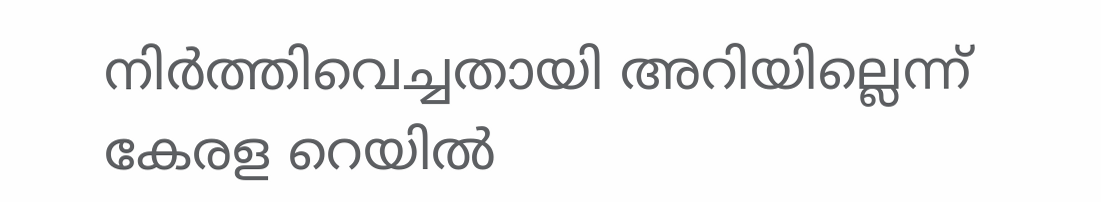നിര്‍ത്തിവെച്ചതായി അറിയില്ലെന്ന് കേരള റെയില്‍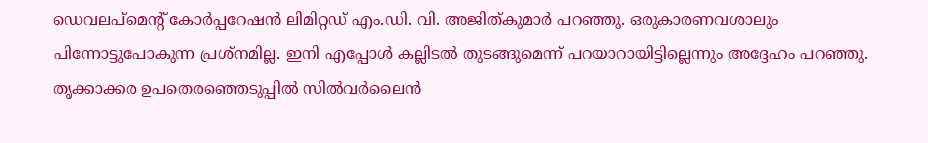ഡെവലപ്‌മെന്റ് കോര്‍പ്പറേഷന്‍ ലിമിറ്റഡ് എം.ഡി. വി. അജിത്കുമാര്‍ പറഞ്ഞു. ഒരുകാരണവശാലും പിന്നോട്ടുപോകുന്ന പ്രശ്‌നമില്ല. ഇനി എപ്പോള്‍ കല്ലിടല്‍ തുടങ്ങുമെന്ന് പറയാറായിട്ടില്ലെന്നും അദ്ദേഹം പറഞ്ഞു.
തൃക്കാക്കര ഉപതെരഞ്ഞെടുപ്പില്‍ സില്‍വര്‍ലൈന്‍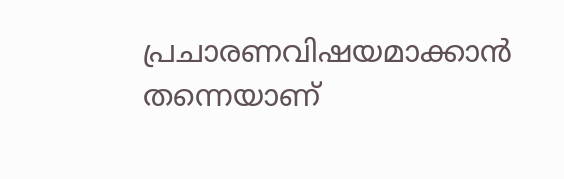പ്രചാരണവിഷയമാക്കാന്‍ തന്നെയാണ്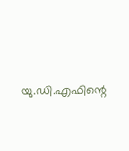യു.ഡി.എഫിന്റെ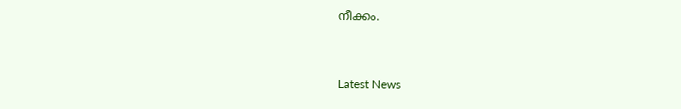നീക്കം.


Latest News